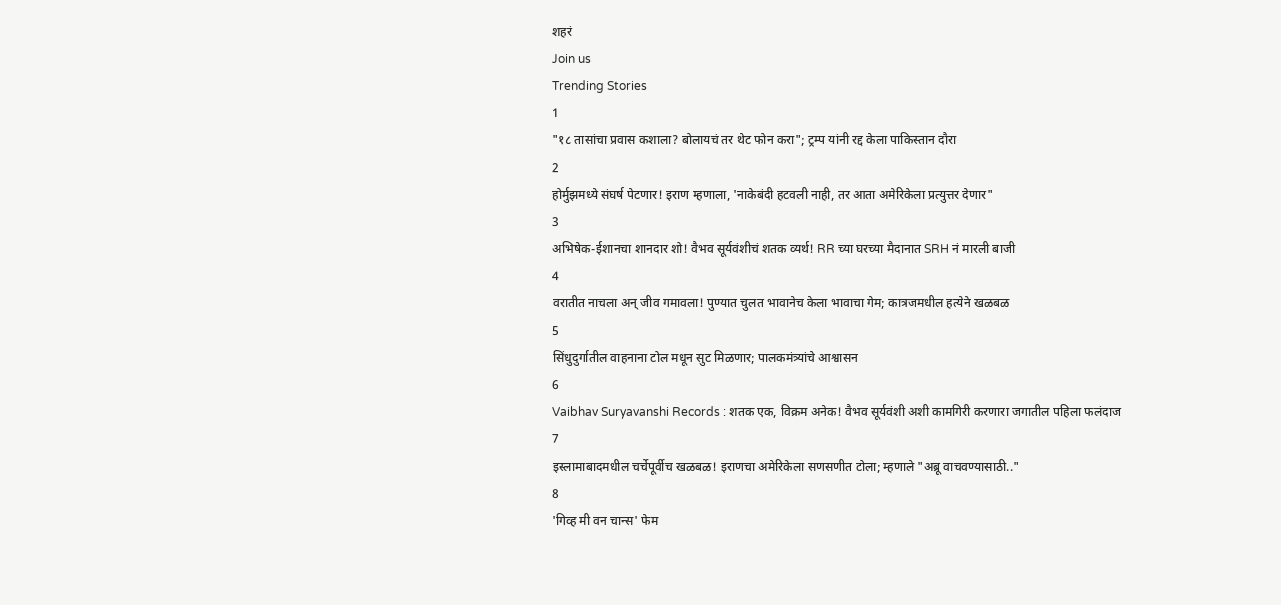शहरं
Join us
Trending Stories
1
"१८ तासांचा प्रवास कशाला? बोलायचं तर थेट फोन करा"; ट्रम्प यांनी रद्द केला पाकिस्तान दौरा
2
होर्मुझमध्ये संघर्ष पेटणार! इराण म्हणाला, 'नाकेबंदी हटवली नाही, तर आता अमेरिकेला प्रत्युत्तर देणार"
3
अभिषेक-ईशानचा शानदार शो! वैभव सूर्यवंशीचं शतक व्यर्थ! RR च्या घरच्या मैदानात SRH नं मारली बाजी
4
वरातीत नाचला अन् जीव गमावला! पुण्यात चुलत भावानेच केला भावाचा गेम; कात्रजमधील हत्येने खळबळ
5
सिंधुदुर्गातील वाहनाना टोल मधून सुट मिळणार; पालकमंत्र्यांचे आश्वासन
6
Vaibhav Suryavanshi Records : शतक एक, विक्रम अनेक! वैभव सूर्यवंशी अशी कामगिरी करणारा जगातील पहिला फलंदाज
7
इस्लामाबादमधील चर्चेपूर्वीच खळबळ! इराणचा अमेरिकेला सणसणीत टोला; म्हणाले "अब्रू वाचवण्यासाठी.."
8
'गिव्ह मी वन चान्स' फेम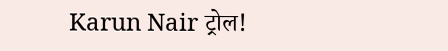Karun Nair ट्रोल!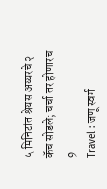५ मिनिटांत श्रेयस अय्यरचे २ कॅच सोडले; चर्चा तर होणारच
9
Travel : जणू स्वर्ग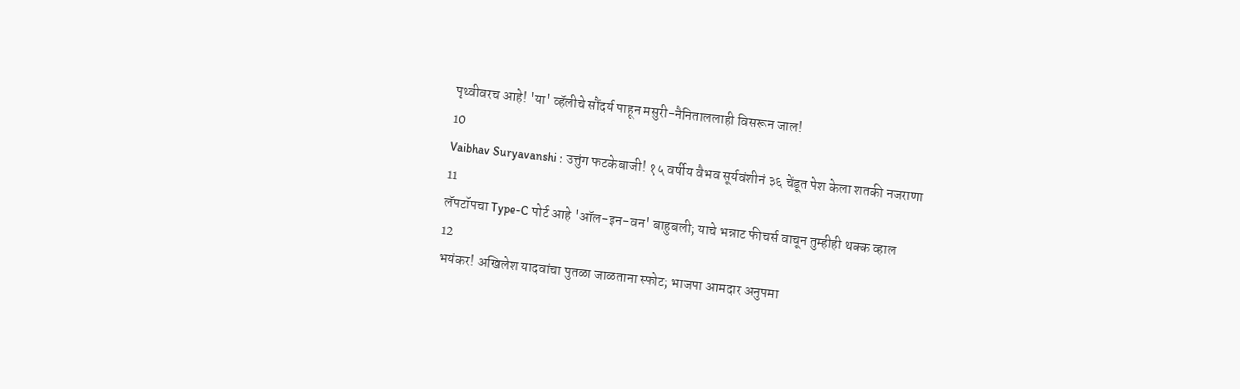पृथ्वीवरच आहे! 'या' व्हॅलीचे सौंदर्य पाहून मसुरी-नैनिताललाही विसरून जाल!
10
Vaibhav Suryavanshi : उत्तुंग फटकेबाजी! १५ वर्षीय वैभव सूर्यवंशीनं ३६ चेंडूत पेश केला शतकी नजराणा
11
लॅपटॉपचा Type-C पोर्ट आहे 'ऑल-इन-वन' बाहुबली; याचे भन्नाट फीचर्स वाचून तुम्हीही थक्क व्हाल
12
भयंकर! अखिलेश यादवांचा पुतळा जाळताना स्फोट; भाजपा आमदार अनुपमा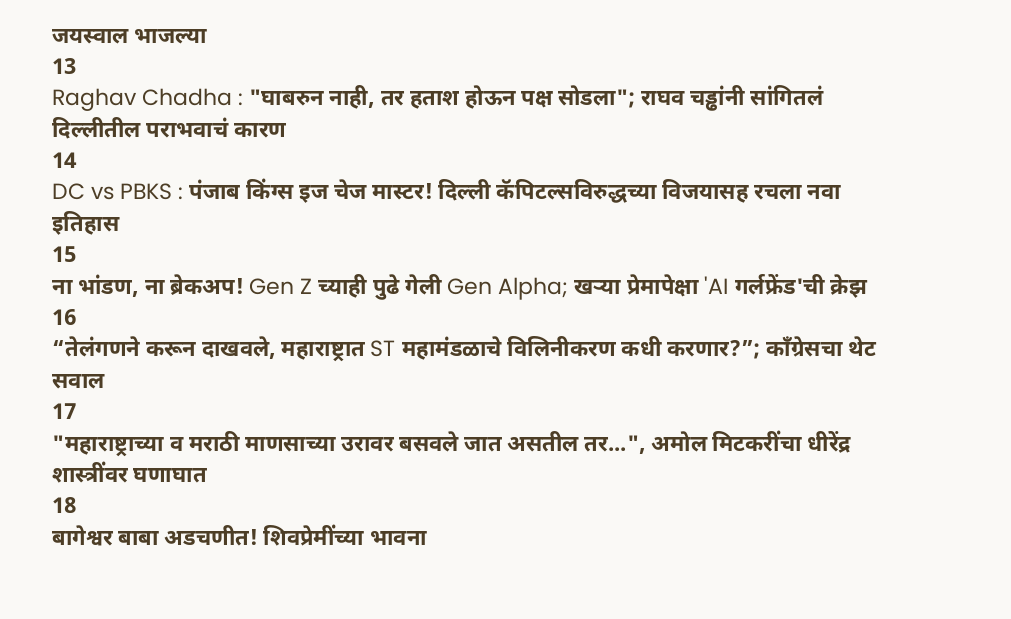जयस्वाल भाजल्या
13
Raghav Chadha : "घाबरुन नाही, तर हताश होऊन पक्ष सोडला"; राघव चड्ढांनी सांगितलं दिल्लीतील पराभवाचं कारण
14
DC vs PBKS : पंजाब किंग्स इज चेज मास्टर! दिल्ली कॅपिटल्सविरुद्धच्या विजयासह रचला नवा इतिहास
15
ना भांडण, ना ब्रेकअप! Gen Z च्याही पुढे गेली Gen Alpha; खऱ्या प्रेमापेक्षा 'AI गर्लफ्रेंड'ची क्रेझ
16
“तेलंगणने करून दाखवले, महाराष्ट्रात ST महामंडळाचे विलिनीकरण कधी करणार?”; काँग्रेसचा थेट सवाल
17
"महाराष्ट्राच्या व मराठी माणसाच्या उरावर बसवले जात असतील तर...", अमोल मिटकरींचा धीरेंद्र शास्त्रींवर घणाघात
18
बागेश्वर बाबा अडचणीत! शिवप्रेमींच्या भावना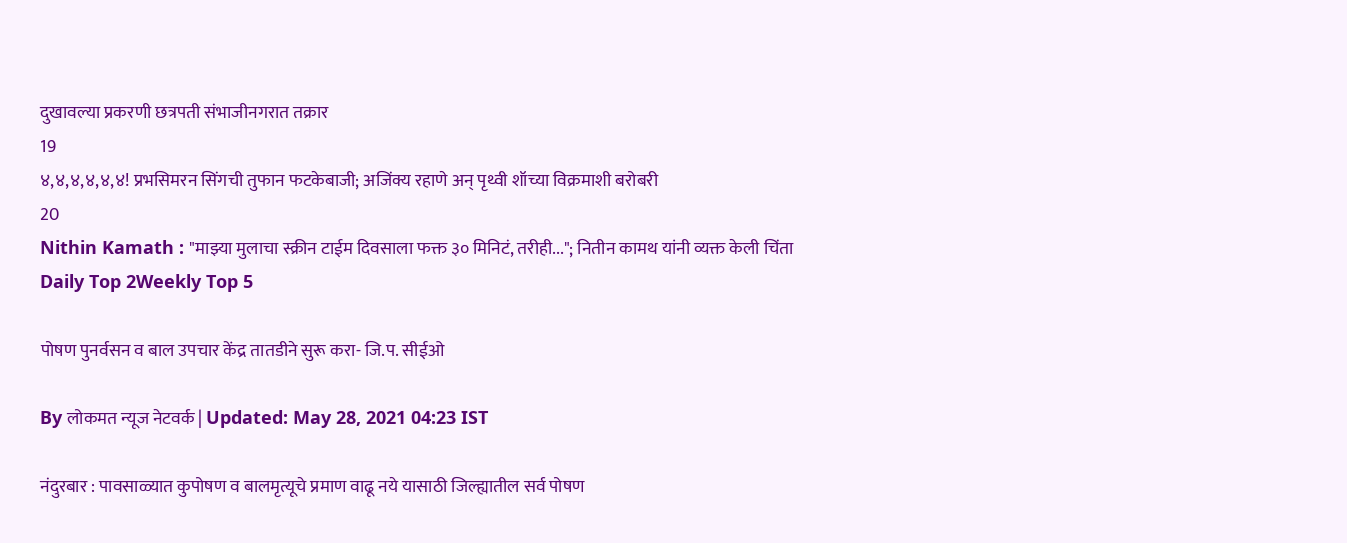दुखावल्या प्रकरणी छत्रपती संभाजीनगरात तक्रार
19
४,४,४,४,४,४! प्रभसिमरन सिंगची तुफान फटकेबाजी; अजिंक्य रहाणे अन् पृथ्वी शॉच्या विक्रमाशी बरोबरी
20
Nithin Kamath : "माझ्या मुलाचा स्क्रीन टाईम दिवसाला फक्त ३० मिनिटं, तरीही..."; नितीन कामथ यांनी व्यक्त केली चिंता
Daily Top 2Weekly Top 5

पोषण पुनर्वसन व बाल उपचार केंद्र तातडीने सुरू करा- जि.प. सीईओ

By लोकमत न्यूज नेटवर्क | Updated: May 28, 2021 04:23 IST

नंदुरबार : पावसाळ्यात कुपोषण व बालमृत्यूचे प्रमाण वाढू नये यासाठी जिल्ह्यातील सर्व पोषण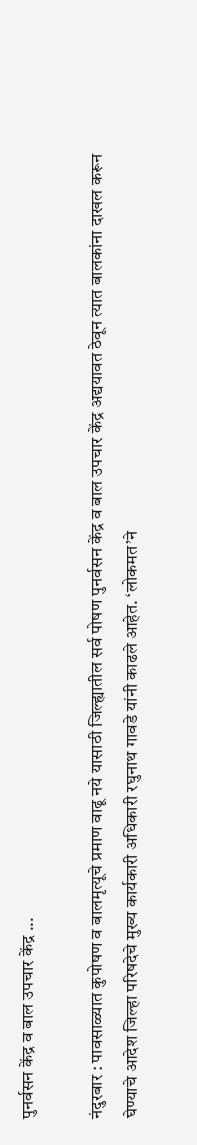पुनर्वसन केंद्र व बाल उपचार केंद्र ...

नंदुरबार : पावसाळ्यात कुपोषण व बालमृत्यूचे प्रमाण वाढू नये यासाठी जिल्ह्यातील सर्व पोषण पुनर्वसन केंद्र व बाल उपचार केंद्र अद्ययावत ठेवून त्यात बालकांना दाखल करून घेण्याचे आदेश जिल्हा परिषदेचे मुख्य कार्यकारी अधिकारी रघुनाथ गावडे यांनी काढले आहेत. ‘लोकमत’ने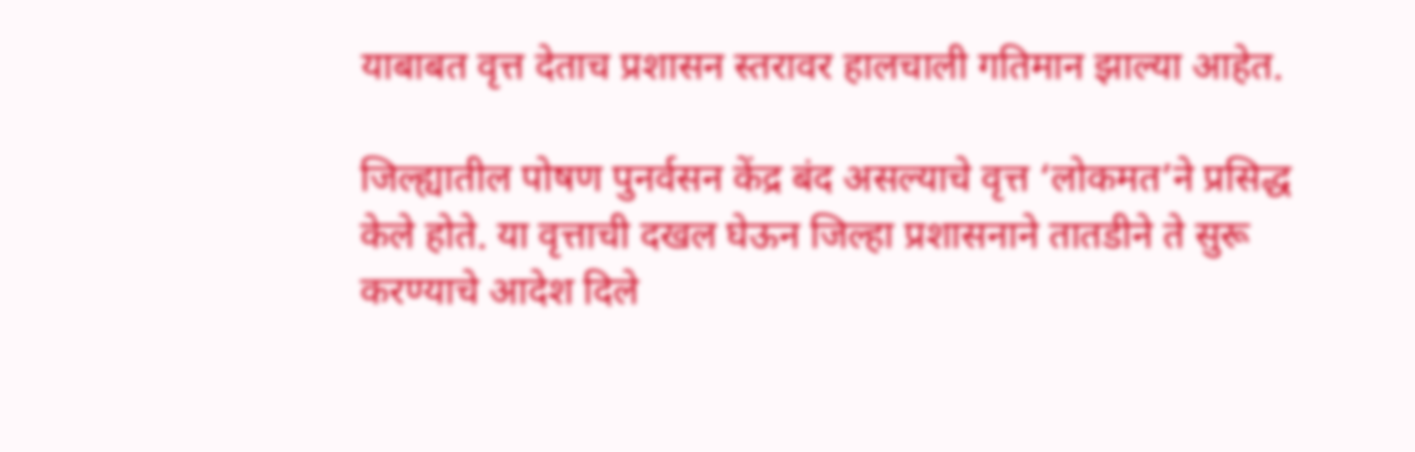याबाबत वृत्त देताच प्रशासन स्तरावर हालचाली गतिमान झाल्या आहेत.

जिल्ह्यातील पोषण पुनर्वसन केंद्र बंद असल्याचे वृत्त ‘लोकमत’ने प्रसिद्ध केले होते. या वृत्ताची दखल घेऊन जिल्हा प्रशासनाने तातडीने ते सुरू करण्याचे आदेश दिले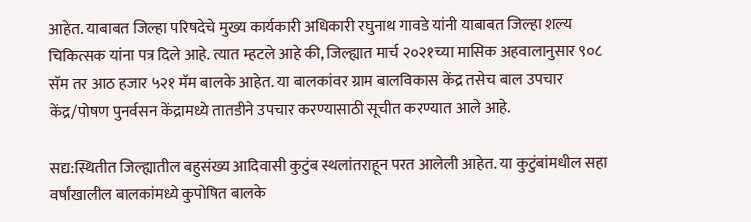आहेत. याबाबत जिल्हा परिषदेचे मुख्य कार्यकारी अधिकारी रघुनाथ गावडे यांनी याबाबत जिल्हा शल्य चिकित्सक यांना पत्र दिले आहे. त्यात म्हटले आहे की, जिल्ह्यात मार्च २०२१च्या मासिक अहवालानुसार ९०८ सॅम तर आठ हजार ५२१ मॅम बालके आहेत. या बालकांवर ग्राम बालविकास केंद्र तसेच बाल उपचार केंद्र/पोषण पुनर्वसन केंद्रामध्ये तातडीने उपचार करण्यासाठी सूचीत करण्यात आले आहे.

सद्य:स्थितीत जिल्ह्यातील बहुसंख्य आदिवासी कुटुंब स्थलांतराहून परत आलेली आहेत. या कुटुंबांमधील सहा वर्षांखालील बालकांमध्ये कुपोषित बालके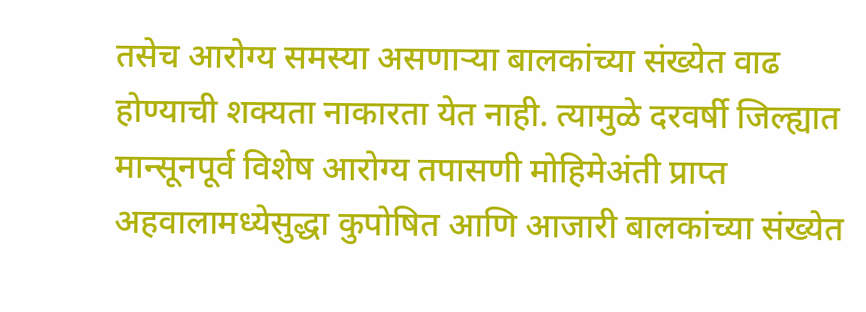तसेच आरोग्य समस्या असणाऱ्या बालकांच्या संख्येत वाढ होण्याची शक्यता नाकारता येत नाही. त्यामुळे दरवर्षी जिल्ह्यात मान्सूनपूर्व विशेष आरोग्य तपासणी मोहिमेअंती प्राप्त अहवालामध्येसुद्धा कुपोषित आणि आजारी बालकांच्या संख्येत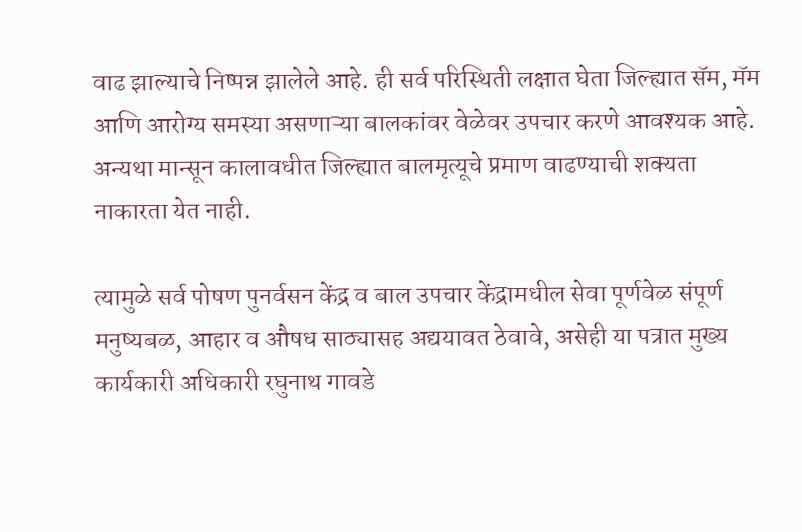वाढ झाल्याचे निष्पन्न झालेले आहे. ही सर्व परिस्थिती लक्षात घेता जिल्ह्यात सॅम, मॅम आणि आरोग्य समस्या असणाऱ्या बालकांवर वेळेवर उपचार करणे आवश्यक आहे. अन्यथा मान्सून कालावधीत जिल्ह्यात बालमृत्यूचे प्रमाण वाढण्याची शक्यता नाकारता येत नाही.

त्यामुळे सर्व पोषण पुनर्वसन केंद्र व बाल उपचार केंद्रामधील सेवा पूर्णवेळ संपूर्ण मनुष्यबळ, आहार व औषध साठ्यासह अद्ययावत ठेवावे, असेही या पत्रात मुख्य कार्यकारी अधिकारी रघुनाथ गावडे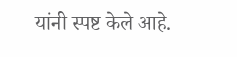यांनी स्पष्ट केले आहे.